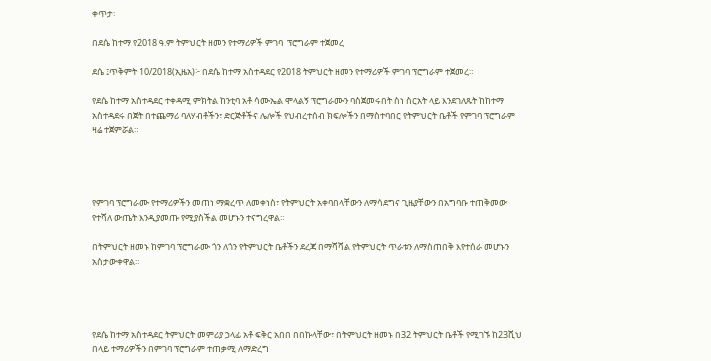ቀጥታ፡

በደሴ ከተማ የ2018 ዓ.ም ትምህርት ዘመን የተማሪዎች ምገባ  ፕሮግራም ተጀመረ

ደሴ ፤ጥቅምት 10/2018(ኢዜአ)፦ በደሴ ከተማ አስተዳደር የ2018 ትምህርት ዘመን የተማሪዎች ምገባ ፕሮግራም ተጀመረ።

የደሴ ከተማ አስተዳደር ተቀዳሚ ምክትል ከንቲባ አቶ ሳሙኤል ሞላልኝ ፕሮግራሙን ባስጀመሩበት ስነ ስርአት ላይ እንደገለጹት ከከተማ አስተዳደሩ በጀት በተጨማሪ ባለሃብቶችን፣ ድርጅቶችና ሌሎች የህብረተሰብ ክፍሎችን በማስተባበር የትምህርት ቤቶች የምገባ ፕሮግራም ዛሬ ተጀምሯል።




የምገባ ፕሮግራሙ የተማሪዎችን መጠነ ማቋረጥ ለመቀነስ፣ የትምህርት አቀባበላቸውን ለማሳደግና ጊዜያቸውን በአግባቡ ተጠቅመው የተሻለ ውጤት እንዲያመጡ የሚያስችል መሆኑን ተናግረዋል።

በትምህርት ዘመኑ ከምገባ ፕሮግራሙ ጎን ለጎን የትምህርት ቤቶችን ደረጃ በማሻሻል የትምህርት ጥራቱን ለማስጠበቅ እየተሰራ መሆኑን አስታውቀዋል።




የደሴ ከተማ አስተዳደር ትምህርት መምሪያ ኃላፊ አቶ ፍቅር አበበ በበኩላቸው፣ በትምህርት ዘመኑ በ32 ትምህርት ቤቶች የሚገኙ ከ23ሺህ በላይ ተማሪዎችን በምገባ ፕሮግራም ተጠቃሚ ለማድረግ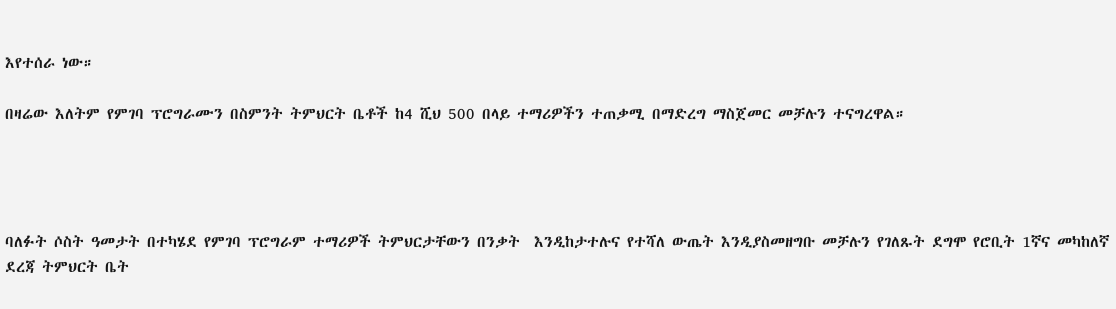እየተሰራ ነው።

በዛሬው እለትም የምገባ ፕሮግራሙን በስምንት ትምህርት ቤቶች ከ4 ሺህ 500 በላይ ተማሪዎችን ተጠቃሚ በማድረግ ማስጀመር መቻሉን ተናግረዋል።




ባለፉት ሶስት ዓመታት በተካሄደ የምገባ ፕሮግራም ተማሪዎች ትምህርታቸውን በንቃት  እንዲከታተሉና የተሻለ ውጤት እንዲያስመዘግቡ መቻሉን የገለጹት ደግሞ የሮቢት 1ኛና መካከለኛ ደረጃ ትምህርት ቤት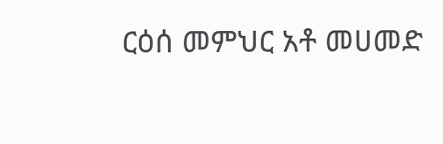ርዕሰ መምህር አቶ መሀመድ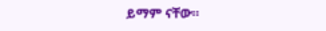ይማም ናቸው።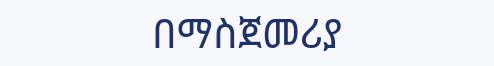በማስጀመሪያ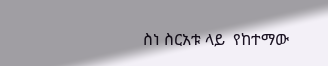ስነ ስርአቱ ላይ  የከተማው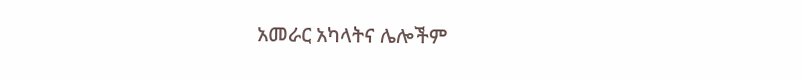አመራር አካላትና ሌሎችም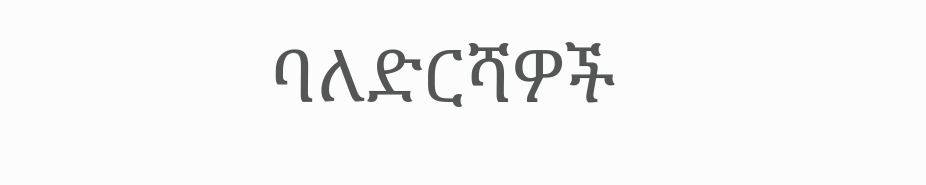ባለድርሻዎች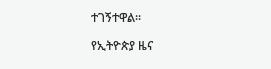ተገኝተዋል።

የኢትዮጵያ ዜና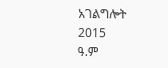አገልግሎት
2015
ዓ.ም